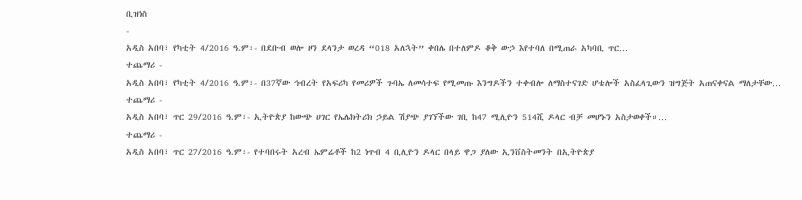ቢዝነስ
-
አዲስ አበባ፣ የካቲት 4/2016 ዓ.ም፡- በደቡብ ወሎ ዞን ደላንታ ወረዳ “018 አለኋት” ቀበሌ በተለምዶ ቆቅ ውኃ እየተባለ በሚጠራ አካባቢ ጥር…
ተጨማሪ -
አዲስ አበባ፣ የካቲት 4/2016 ዓ.ም፡- በ37ኛው ኅብረት የአፍሪካ የመሪዎች ጉባኤ ለመሳተፍ የሚመጡ እንግዶችን ተቀብሎ ለማስተናገድ ሆቴሎች አስፈላጊውን ዝግጅት አጠናቀናል ማለታቸው…
ተጨማሪ -
አዲስ አበባ፣ ጥር 29/2016 ዓ.ም፡- ኢትዮጵያ ከውጭ ሀገር የኤሌክትሪክ ኃይል ሽያጭ ያገኘችው ገቢ ከ47 ሚሊዮን 514ሺ ዶላር ብቻ መሆኑን አስታወቀች።…
ተጨማሪ -
አዲስ አበባ፣ ጥር 27/2016 ዓ.ም፡- የተባበሩት አረብ ኤምሬቶች ከ2 ነጥብ 4 ቢሊዮን ዶላር በላይ ዋጋ ያለው ኢንቨስትመንት በኢትዮጵያ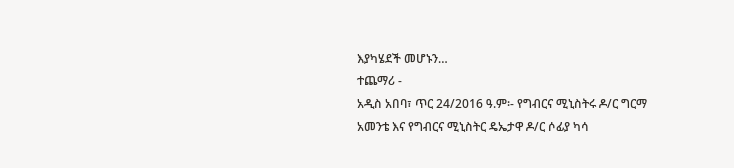እያካሄደች መሆኑን…
ተጨማሪ -
አዲስ አበባ፣ ጥር 24/2016 ዓ.ም፡- የግብርና ሚኒስትሩ ዶ/ር ግርማ አመንቴ እና የግብርና ሚኒስትር ዴኤታዋ ዶ/ር ሶፊያ ካሳ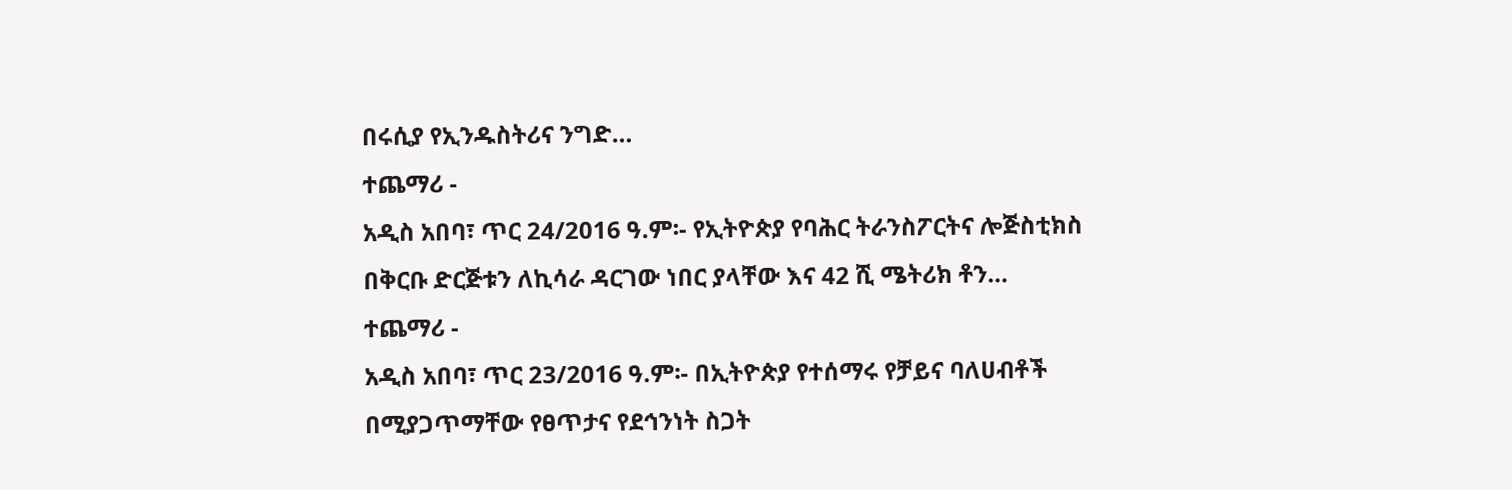በሩሲያ የኢንዱስትሪና ንግድ…
ተጨማሪ -
አዲስ አበባ፣ ጥር 24/2016 ዓ.ም፡- የኢትዮጵያ የባሕር ትራንስፖርትና ሎጅስቲክስ በቅርቡ ድርጅቱን ለኪሳራ ዳርገው ነበር ያላቸው እና 42 ሺ ሜትሪክ ቶን…
ተጨማሪ -
አዲስ አበባ፣ ጥር 23/2016 ዓ.ም፡- በኢትዮጵያ የተሰማሩ የቻይና ባለሀብቶች በሚያጋጥማቸው የፀጥታና የደኅንነት ስጋት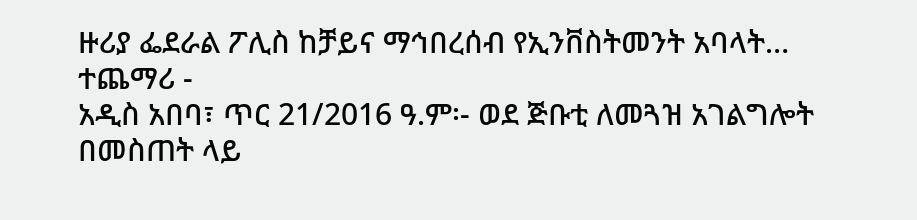ዙሪያ ፌደራል ፖሊስ ከቻይና ማኅበረሰብ የኢንቨስትመንት አባላት…
ተጨማሪ -
አዲስ አበባ፣ ጥር 21/2016 ዓ.ም፡- ወደ ጅቡቲ ለመጓዝ አገልግሎት በመስጠት ላይ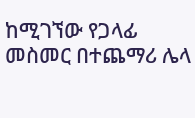ከሚገኘው የጋላፊ መስመር በተጨማሪ ሌላ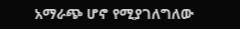አማራጭ ሆኖ የሚያገለግለው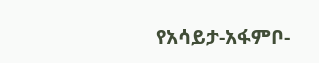የአሳይታ-አፋምቦ-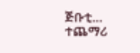ጅቡቲ…
ተጨማሪ